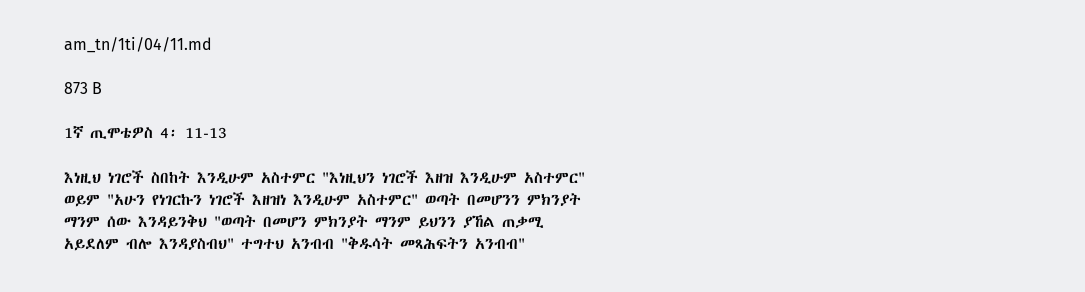am_tn/1ti/04/11.md

873 B

1ኛ ጢሞቴዎስ 4፡ 11-13

እነዚህ ነገሮች ስበከት እንዲሁም አስተምር "እነዚህን ነገሮች እዘዝ እንዲሁም አስተምር" ወይም "አሁን የነገርኩን ነገሮች እዘዝነ እንዲሁም አስተምር" ወጣት በመሆንን ምክንያት ማንም ሰው እንዳይንቅህ "ወጣት በመሆን ምክንያት ማንም ይህንን ያኸል ጠቃሚ አይደለም ብሎ እንዳያስብህ" ተግተህ አንብብ "ቅዱሳት መጻሕፍትን አንብብ"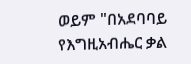ወይም "በአደባባይ የእግዚአብሔር ቃል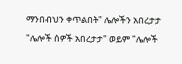ማንበብህን ቀጥልበት" ሌሎችን አበረታታ "ሌሎች ሰዎች አበረታታ" ወይም "ሌሎች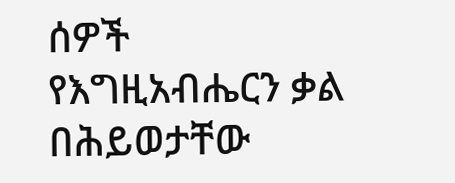ሰዎች የእግዚአብሔርን ቃል በሕይወታቸው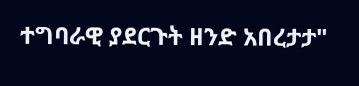ተግባራዊ ያደርጉት ዘንድ አበረታታ"